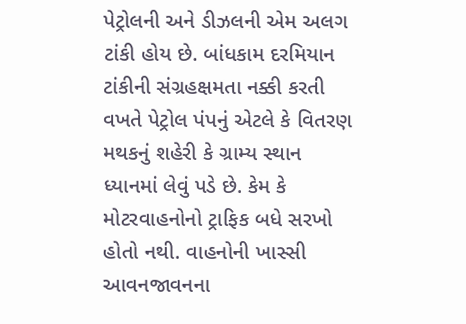પેટ્રોલની અને ડીઝલની એમ અલગ ટાંકી હોય છે. બાંધકામ દરમિયાન ટાંકીની સંગ્રહક્ષમતા નક્કી કરતી વખતે પેટ્રોલ પંપનું એટલે કે વિતરણ મથકનું શહેરી કે ગ્રામ્ય સ્થાન ધ્યાનમાં લેવું પડે છે. કેમ કે મોટરવાહનોનો ટ્રાફિક બધે સરખો હોતો નથી. વાહનોની ખાસ્સી આવનજાવનના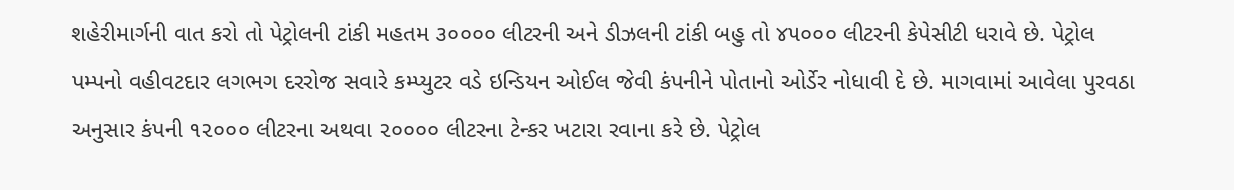શહેરીમાર્ગની વાત કરો તો પેટ્રોલની ટાંકી મહતમ ૩૦૦૦૦ લીટરની અને ડીઝલની ટાંકી બહુ તો ૪૫૦૦૦ લીટરની કેપેસીટી ધરાવે છે. પેટ્રોલ પમ્પનો વહીવટદાર લગભગ દરરોજ સવારે કમ્પ્યુટર વડે ઇન્ડિયન ઓઈલ જેવી કંપનીને પોતાનો ઓર્ડેર નોધાવી દે છે. માગવામાં આવેલા પુરવઠા અનુસાર કંપની ૧૨૦૦૦ લીટરના અથવા ૨૦૦૦૦ લીટરના ટેન્કર ખટારા રવાના કરે છે. પેટ્રોલ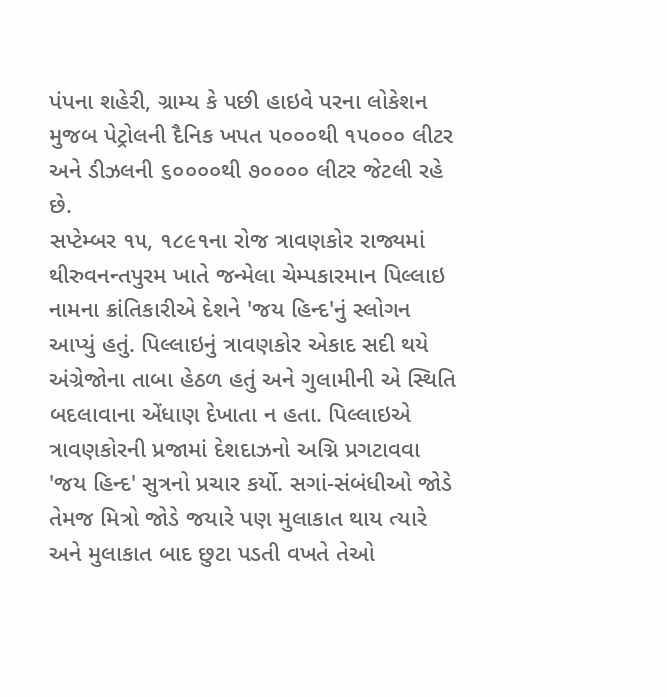પંપના શહેરી, ગ્રામ્ય કે પછી હાઇવે પરના લોકેશન મુજબ પેટ્રોલની દૈનિક ખપત ૫૦૦૦થી ૧૫૦૦૦ લીટર અને ડીઝલની ૬૦૦૦૦થી ૭૦૦૦૦ લીટર જેટલી રહે છે.
સપ્ટેમ્બર ૧૫, ૧૮૯૧ના રોજ ત્રાવણકોર રાજ્યમાં થીરુવનન્તપુરમ ખાતે જન્મેલા ચેમ્પકારમાન પિલ્લાઇ નામના ક્રાંતિકારીએ દેશને 'જય હિન્દ'નું સ્લોગન આપ્યું હતું. પિલ્લાઇનું ત્રાવણકોર એકાદ સદી થયે અંગ્રેજોના તાબા હેઠળ હતું અને ગુલામીની એ સ્થિતિ બદલાવાના એંધાણ દેખાતા ન હતા. પિલ્લાઇએ ત્રાવણકોરની પ્રજામાં દેશદાઝનો અગ્નિ પ્રગટાવવા 'જય હિન્દ' સુત્રનો પ્રચાર કર્યો. સગાં-સંબંધીઓ જોડે તેમજ મિત્રો જોડે જયારે પણ મુલાકાત થાય ત્યારે અને મુલાકાત બાદ છુટા પડતી વખતે તેઓ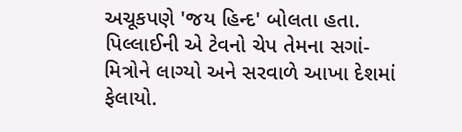અચૂકપણે 'જય હિન્દ' બોલતા હતા. પિલ્લાઈની એ ટેવનો ચેપ તેમના સગાં-મિત્રોને લાગ્યો અને સરવાળે આખા દેશમાં ફેલાયો.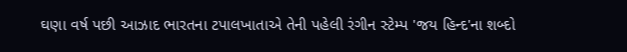ઘણા વર્ષ પછી આઝાદ ભારતના ટપાલખાતાએ તેની પહેલી રંગીન સ્ટેમ્પ 'જય હિન્દ'ના શબ્દો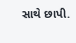સાથે છાપી.